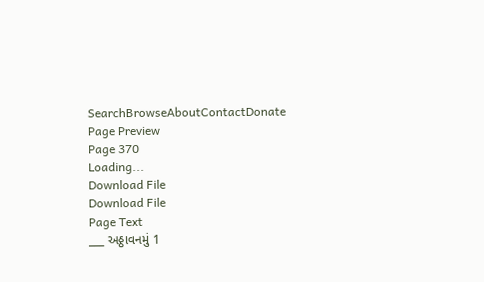SearchBrowseAboutContactDonate
Page Preview
Page 370
Loading...
Download File
Download File
Page Text
___ અઠ્ઠાવનમું 1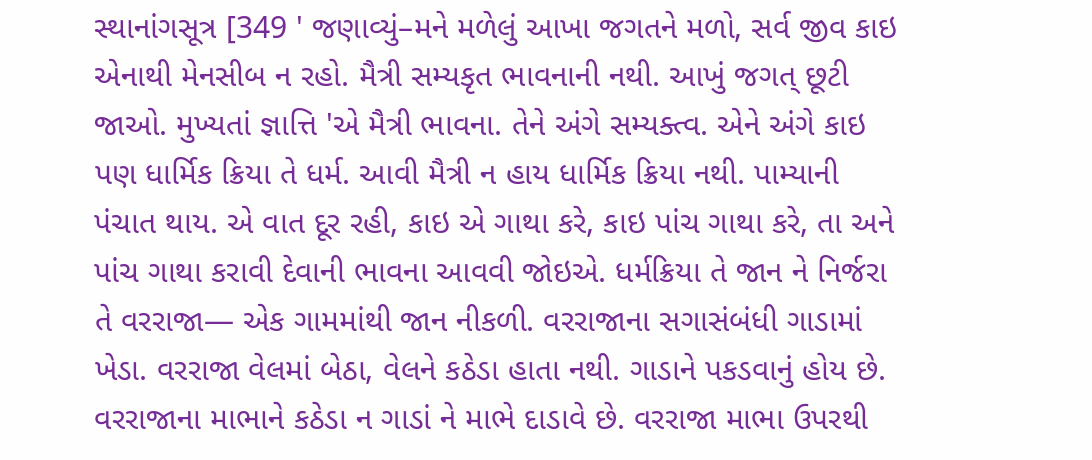સ્થાનાંગસૂત્ર [349 ' જણાવ્યું–મને મળેલું આખા જગતને મળો, સર્વ જીવ કાઇ એનાથી મેનસીબ ન રહો. મૈત્રી સમ્યકૃત ભાવનાની નથી. આખું જગત્ છૂટી જાઓ. મુખ્યતાં જ્ઞાત્તિ 'એ મૈત્રી ભાવના. તેને અંગે સમ્યક્ત્વ. એને અંગે કાઇ પણ ધાર્મિક ક્રિયા તે ધર્મ. આવી મૈત્રી ન હાય ધાર્મિક ક્રિયા નથી. પામ્યાની પંચાત થાય. એ વાત દૂર રહી, કાઇ એ ગાથા કરે, કાઇ પાંચ ગાથા કરે, તા અને પાંચ ગાથા કરાવી દેવાની ભાવના આવવી જોઇએ. ધર્મક્રિયા તે જાન ને નિર્જરા તે વરરાજા— એક ગામમાંથી જાન નીકળી. વરરાજાના સગાસંબંધી ગાડામાં ખેડા. વરરાજા વેલમાં બેઠા, વેલને કઠેડા હાતા નથી. ગાડાને પકડવાનું હોય છે. વરરાજાના માભાને કઠેડા ન ગાડાં ને માભે દાડાવે છે. વરરાજા માભા ઉપરથી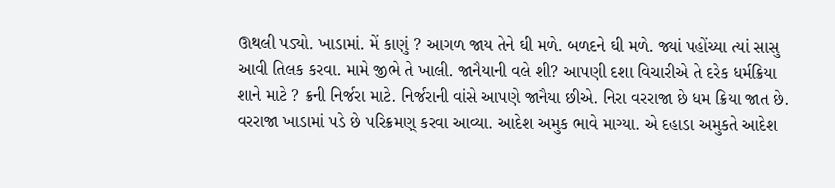ઊથલી પડ્યો. ખાડામાં. મેં કાણું ? આગળ જાય તેને ઘી મળે. બળદને ઘી મળે. જ્યાં પહોંચ્યા ત્યાં સાસુ આવી તિલક કરવા. મામે જીભે તે ખાલી. જાનૈયાની વલે શી? આપણી દશા વિચારીએ તે દરેક ધર્મક્રિયા શાને માટે ? ક્રની નિર્જરા માટે. નિર્જરાની વાંસે આપણે જાનૈયા છીએ. નિરા વરરાજા છે ધમ ક્રિયા જાત છે. વરરાજા ખાડામાં પડે છે પરિક્રમણ્ કરવા આવ્યા. આદેશ અમુક ભાવે માગ્યા. એ દહાડા અમુકતે આદેશ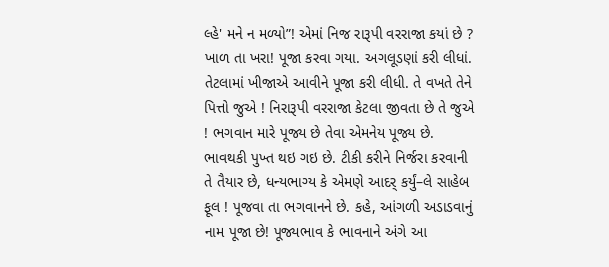લ્હે' મને ન મળ્યો”! એમાં નિજ રારૂપી વરરાજા કયાં છે ? ખાળ તા ખરા! પૂજા કરવા ગયા. અગલૂડણાં કરી લીધાં. તેટલામાં ખીજાએ આવીને પૂજા કરી લીધી. તે વખતે તેને પિત્તો જુએ ! નિરારૂપી વરરાજા કેટલા જીવતા છે તે જુએ ! ભગવાન મારે પૂજ્ય છે તેવા એમનેય પૂજ્ય છે. ભાવથકી પુખ્ત થઇ ગઇ છે. ટીકી કરીને નિર્જરા કરવાની તે તૈયાર છે, ધન્યભાગ્ય કે એમણે આદર્ કર્યું–લે સાહેબ ફૂલ ! પૂજવા તા ભગવાનને છે. કહે, આંગળી અડાડવાનું નામ પૂજા છે! પૂજ્યભાવ કે ભાવનાને અંગે આ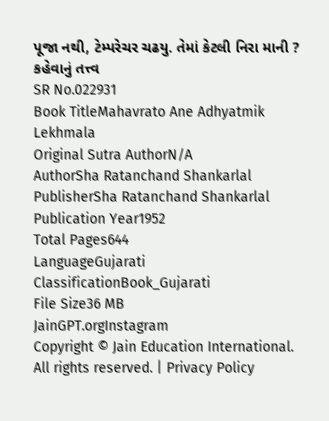પૂજા નથી, ટેમ્પરેચર ચઢયુ. તેમાં કેટલી નિરા માની ? કહેવાનું તત્ત્વ
SR No.022931
Book TitleMahavrato Ane Adhyatmik Lekhmala
Original Sutra AuthorN/A
AuthorSha Ratanchand Shankarlal
PublisherSha Ratanchand Shankarlal
Publication Year1952
Total Pages644
LanguageGujarati
ClassificationBook_Gujarati
File Size36 MB
JainGPT.orgInstagram
Copyright © Jain Education International. All rights reserved. | Privacy Policy